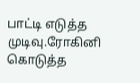பாட்டி எடுத்த முடிவு.ரோகினி கொடுத்த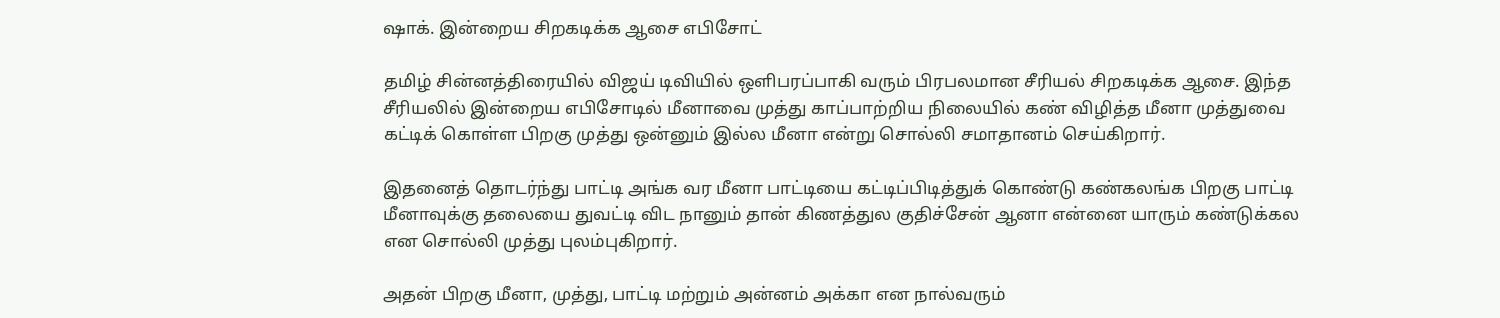ஷாக். இன்றைய சிறகடிக்க ஆசை எபிசோட்

தமிழ் சின்னத்திரையில் விஜய் டிவியில் ஒளிபரப்பாகி வரும் பிரபலமான சீரியல் சிறகடிக்க ஆசை. இந்த சீரியலில் இன்றைய எபிசோடில் மீனாவை முத்து காப்பாற்றிய நிலையில் கண் விழித்த மீனா முத்துவை கட்டிக் கொள்ள பிறகு முத்து ஒன்னும் இல்ல மீனா என்று சொல்லி சமாதானம் செய்கிறார்.

இதனைத் தொடர்ந்து பாட்டி அங்க வர மீனா பாட்டியை கட்டிப்பிடித்துக் கொண்டு கண்கலங்க பிறகு பாட்டி மீனாவுக்கு தலையை துவட்டி விட நானும் தான் கிணத்துல குதிச்சேன் ஆனா என்னை யாரும் கண்டுக்கல என சொல்லி முத்து புலம்புகிறார்.

அதன் பிறகு மீனா, முத்து, பாட்டி மற்றும் அன்னம் அக்கா என நால்வரும்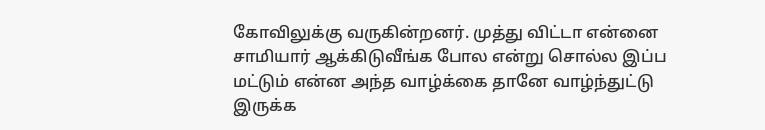கோவிலுக்கு வருகின்றனர். முத்து விட்டா என்னை சாமியார் ஆக்கிடுவீங்க போல என்று சொல்ல இப்ப மட்டும் என்ன அந்த வாழ்க்கை தானே வாழ்ந்துட்டு இருக்க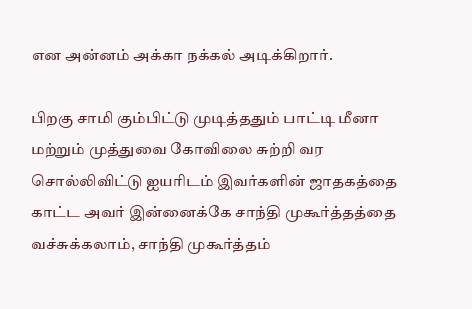என அன்னம் அக்கா நக்கல் அடிக்கிறார்.

பிறகு சாமி கும்பிட்டு முடித்ததும் பாட்டி மீனா மற்றும் முத்துவை கோவிலை சுற்றி வர சொல்லிவிட்டு ஐயரிடம் இவர்களின் ஜாதகத்தை காட்ட அவர் இன்னைக்கே சாந்தி முகூர்த்தத்தை வச்சுக்கலாம், சாந்தி முகூர்த்தம்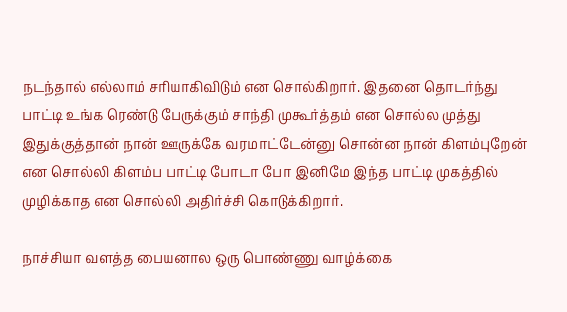நடந்தால் எல்லாம் சரியாகிவிடும் என சொல்கிறார். இதனை தொடர்ந்து பாட்டி உங்க ரெண்டு பேருக்கும் சாந்தி முகூர்த்தம் என சொல்ல முத்து இதுக்குத்தான் நான் ஊருக்கே வரமாட்டேன்னு சொன்ன நான் கிளம்புறேன் என சொல்லி கிளம்ப பாட்டி போடா போ இனிமே இந்த பாட்டி முகத்தில் முழிக்காத என சொல்லி அதிர்ச்சி கொடுக்கிறார்.

நாச்சியா வளத்த பையனால ஒரு பொண்ணு வாழ்க்கை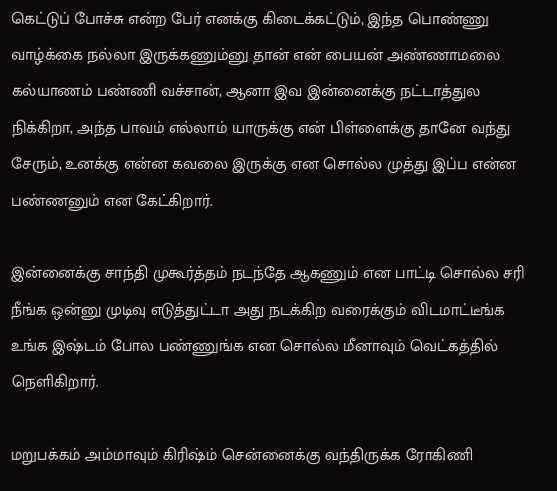கெட்டுப் போச்சு என்ற பேர் எனக்கு கிடைக்கட்டும், இந்த பொண்ணு வாழ்க்கை நல்லா இருக்கணும்னு தான் என் பையன் அண்ணாமலை கல்யாணம் பண்ணி வச்சான், ஆனா இவ இன்னைக்கு நட்டாத்துல நிக்கிறா, அந்த பாவம் எல்லாம் யாருக்கு என் பிள்ளைக்கு தானே வந்து சேரும், உனக்கு என்ன கவலை இருக்கு என சொல்ல முத்து இப்ப என்ன பண்ணனும் என கேட்கிறார்.

இன்னைக்கு சாந்தி முகூர்த்தம் நடந்தே ஆகணும் என பாட்டி சொல்ல சரி நீங்க ஒன்னு முடிவு எடுத்துட்டா அது நடக்கிற வரைக்கும் விடமாட்டீங்க உங்க இஷ்டம் போல பண்ணுங்க என சொல்ல மீனாவும் வெட்கத்தில் நெளிகிறார்.

மறுபக்கம் அம்மாவும் கிரிஷ்ம் சென்னைக்கு வந்திருக்க ரோகிணி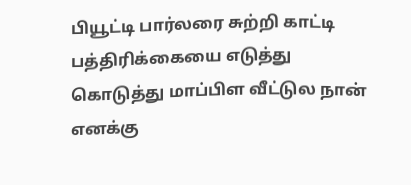பியூட்டி பார்லரை சுற்றி காட்டி பத்திரிக்கையை எடுத்து கொடுத்து மாப்பிள வீட்டுல நான் எனக்கு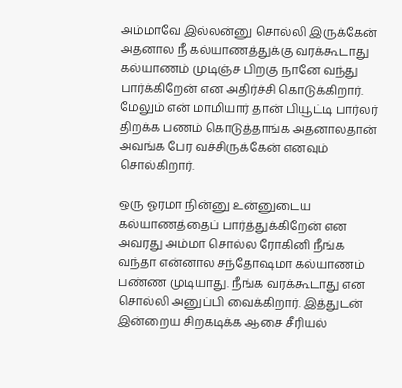அம்மாவே இல்லன்னு சொல்லி இருக்கேன் அதனால நீ கல்யாணத்துக்கு வரக்கூடாது கல்யாணம் முடிஞ்ச பிறகு நானே வந்து பார்க்கிறேன் என அதிர்ச்சி கொடுக்கிறார். மேலும் என் மாமியார் தான் பியூட்டி பார்லர் திறக்க பணம் கொடுத்தாங்க அதனாலதான் அவங்க பேர வச்சிருக்கேன் எனவும் சொல்கிறார்.

ஒரு ஓரமா நின்னு உன்னுடைய கல்யாணத்தைப் பார்த்துக்கிறேன் என அவரது அம்மா சொல்ல ரோகினி நீங்க வந்தா என்னால சந்தோஷமா கல்யாணம் பண்ண முடியாது. நீங்க வரக்கூடாது என சொல்லி அனுப்பி வைக்கிறார். இத்துடன் இன்றைய சிறகடிக்க ஆசை சீரியல்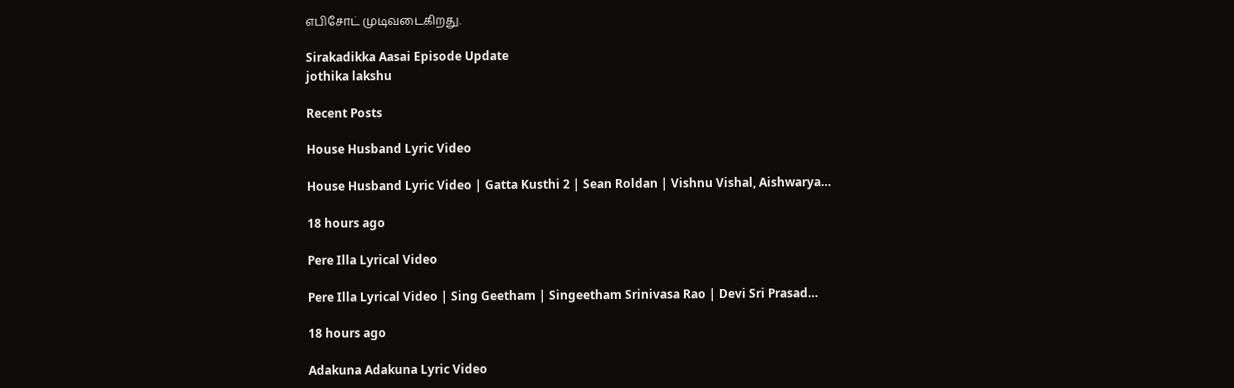எபிசோட் முடிவடைகிறது.

Sirakadikka Aasai Episode Update
jothika lakshu

Recent Posts

House Husband Lyric Video

House Husband Lyric Video | Gatta Kusthi 2 | Sean Roldan | Vishnu Vishal, Aishwarya…

18 hours ago

Pere Illa Lyrical Video

Pere Illa Lyrical Video | Sing Geetham | Singeetham Srinivasa Rao | Devi Sri Prasad…

18 hours ago

Adakuna Adakuna Lyric Video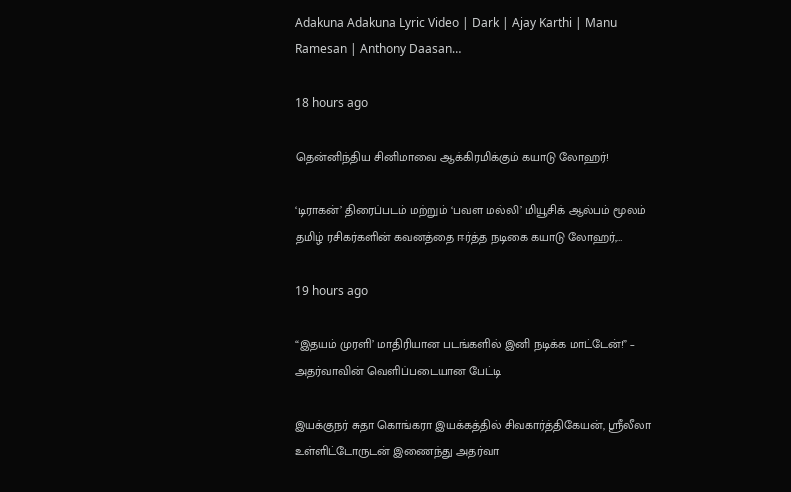Adakuna Adakuna Lyric Video | Dark | Ajay Karthi | Manu Ramesan | Anthony Daasan…

18 hours ago

தென்னிந்திய சினிமாவை ஆக்கிரமிக்கும் கயாடு லோஹர்!

‘டிராகன்’ திரைப்படம் மற்றும் ‘பவள மல்லி’ மியூசிக் ஆல்பம் மூலம் தமிழ் ரசிகர்களின் கவனத்தை ஈர்த்த நடிகை கயாடு லோஹர்,…

19 hours ago

“இதயம் முரளி’ மாதிரியான படங்களில் இனி நடிக்க மாட்டேன்!” – அதர்வாவின் வெளிப்படையான பேட்டி

இயக்குநர் சுதா கொங்கரா இயக்கத்தில் சிவகார்த்திகேயன், ஸ்ரீலீலா உள்ளிட்டோருடன் இணைந்து அதர்வா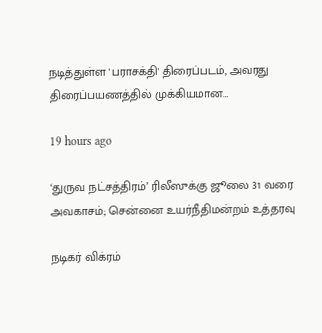நடித்துள்ள 'பராசக்தி' திரைப்படம், அவரது திரைப்பயணத்தில் முக்கியமான…

19 hours ago

‘துருவ நட்சத்திரம்’ ரிலீஸுக்கு ஜூலை 31 வரை அவகாசம்; சென்னை உயர்நீதிமன்றம் உத்தரவு

நடிகர் விக்ரம்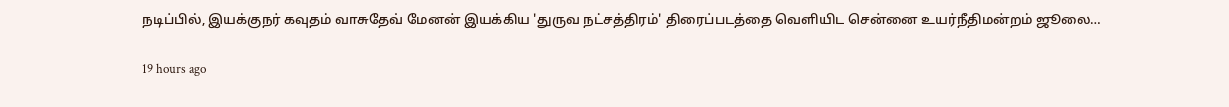நடிப்பில், இயக்குநர் கவுதம் வாசுதேவ் மேனன் இயக்கிய 'துருவ நட்சத்திரம்' திரைப்படத்தை வெளியிட சென்னை உயர்நீதிமன்றம் ஜூலை…

19 hours ago